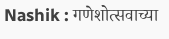Nashik : गणेशोत्सवाच्या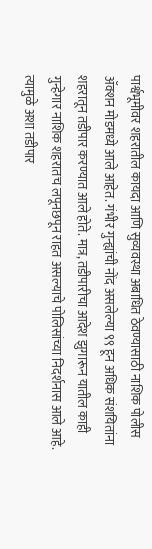पार्श्वभूमीवर शहरातील कायदा आणि सुव्यवस्था अबाधित ठेवण्यासाठी नाशिक पोलीस ॲक्शन मोडमध्ये आले आहेत. गंभीर गुन्ह्यांची नोंद असलेल्या ९९ हून अधिक संशयितांना शहरातून तडीपार करण्यात आले होते. मात्र, तडीपारीचा आदेश झुगारून यातील काही गुन्हेगार नाशिक शहरातच लपूनछपून राहत असल्याचे पोलिसांच्या निदर्शनास आले आहे. त्यामुळे अशा तडीपार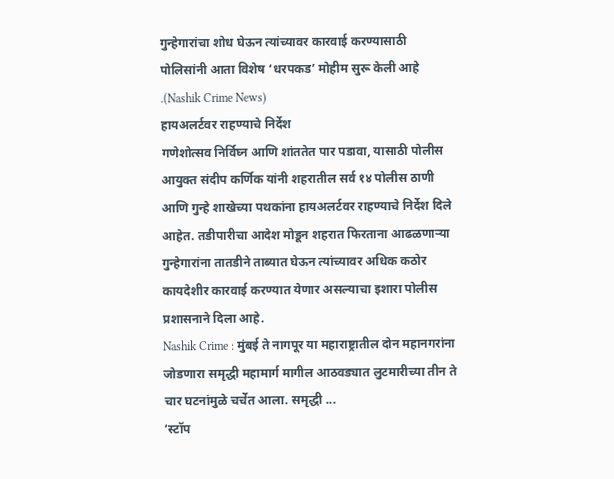गुन्हेगारांचा शोध घेऊन त्यांच्यावर कारवाई करण्यासाठी पोलिसांनी आता विशेष ‘धरपकड’ मोहीम सुरू केली आहे .(Nashik Crime News)
हायअलर्टवर राहण्याचे निर्देश
गणेशोत्सव निर्विघ्न आणि शांततेत पार पडावा, यासाठी पोलीस आयुक्त संदीप कर्णिक यांनी शहरातील सर्व १४ पोलीस ठाणी आणि गुन्हे शाखेच्या पथकांना हायअलर्टवर राहण्याचे निर्देश दिले आहेत. तडीपारीचा आदेश मोडून शहरात फिरताना आढळणाऱ्या गुन्हेगारांना तातडीने ताब्यात घेऊन त्यांच्यावर अधिक कठोर कायदेशीर कारवाई करण्यात येणार असल्याचा इशारा पोलीस प्रशासनाने दिला आहे.
Nashik Crime : मुंबई ते नागपूर या महाराष्ट्रातील दोन महानगरांना जोडणारा समृद्धी महामार्ग मागील आठवड्यात लुटमारीच्या तीन ते चार घटनांमुळे चर्चेत आला. समृद्धी ...
‘स्टॉप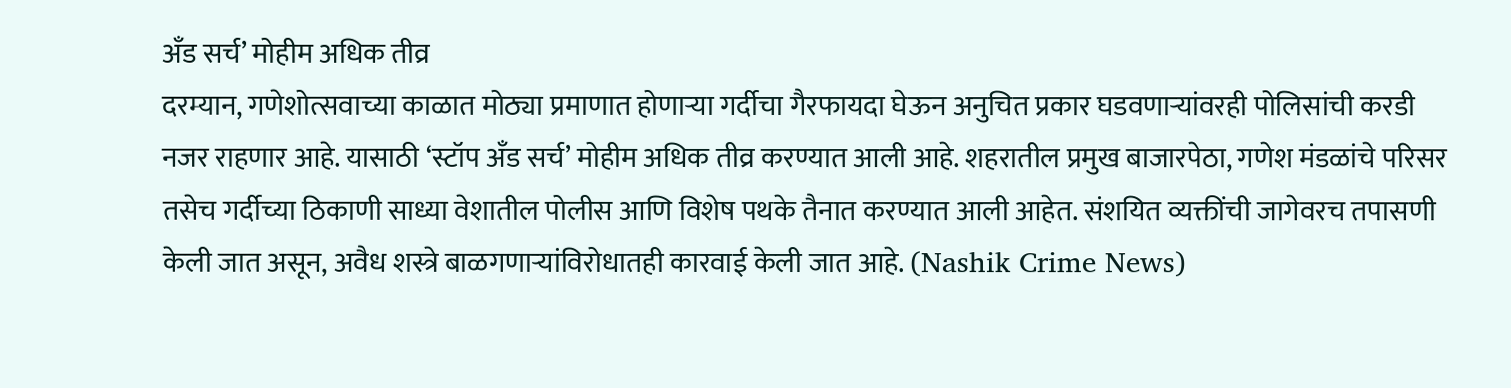अँड सर्च’ मोहीम अधिक तीव्र
दरम्यान, गणेशोत्सवाच्या काळात मोठ्या प्रमाणात होणाऱ्या गर्दीचा गैरफायदा घेऊन अनुचित प्रकार घडवणाऱ्यांवरही पोलिसांची करडी नजर राहणार आहे. यासाठी ‘स्टॉप अँड सर्च’ मोहीम अधिक तीव्र करण्यात आली आहे. शहरातील प्रमुख बाजारपेठा, गणेश मंडळांचे परिसर तसेच गर्दीच्या ठिकाणी साध्या वेशातील पोलीस आणि विशेष पथके तैनात करण्यात आली आहेत. संशयित व्यक्तींची जागेवरच तपासणी केली जात असून, अवैध शस्त्रे बाळगणाऱ्यांविरोधातही कारवाई केली जात आहे. (Nashik Crime News)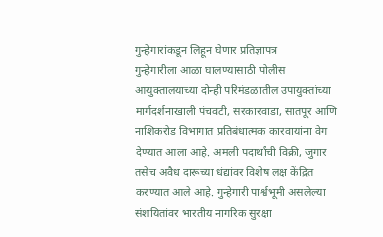गुन्हेगारांकडून लिहून घेणार प्रतिज्ञापत्र
गुन्हेगारीला आळा घालण्यासाठी पोलीस आयुक्तालयाच्या दोन्ही परिमंडळातील उपायुक्तांच्या मार्गदर्शनाखाली पंचवटी, सरकारवाडा, सातपूर आणि नाशिकरोड विभागात प्रतिबंधात्मक कारवायांना वेग देण्यात आला आहे. अमली पदार्थांची विक्री, जुगार तसेच अवैध दारूच्या धंद्यांवर विशेष लक्ष केंद्रित करण्यात आले आहे. गुन्हेगारी पार्श्वभूमी असलेल्या संशयितांवर भारतीय नागरिक सुरक्षा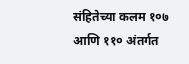संहितेच्या कलम १०७ आणि ११० अंतर्गत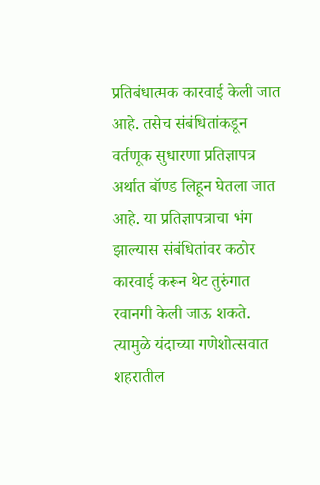प्रतिबंधात्मक कारवाई केली जात आहे. तसेच संबंधितांकडून वर्तणूक सुधारणा प्रतिज्ञापत्र अर्थात बॉण्ड लिहून घेतला जात आहे. या प्रतिज्ञापत्राचा भंग झाल्यास संबंधितांवर कठोर कारवाई करून थेट तुरुंगात रवानगी केली जाऊ शकते. त्यामुळे यंदाच्या गणेशोत्सवात शहरातील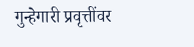गुन्हेगारी प्रवृत्तींवर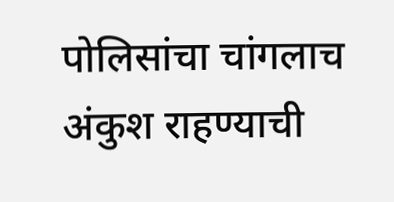पोलिसांचा चांगलाच अंकुश राहण्याची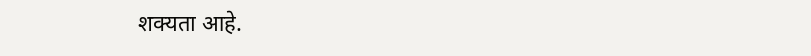शक्यता आहे.